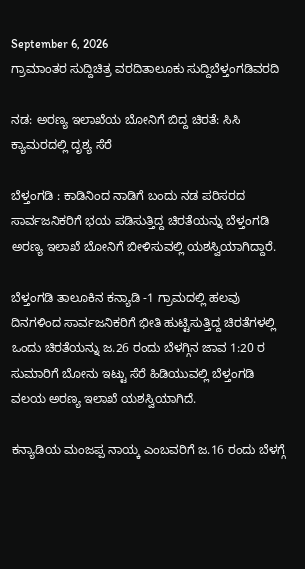September 6, 2026
ಗ್ರಾಮಾಂತರ ಸುದ್ದಿಚಿತ್ರ ವರದಿತಾಲೂಕು ಸುದ್ದಿಬೆಳ್ತಂಗಡಿವರದಿ

ನಡ: ಅರಣ್ಯ ಇಲಾಖೆಯ ಬೋನಿಗೆ ಬಿದ್ದ ಚಿರತೆ: ಸಿಸಿ ಕ್ಯಾಮರದಲ್ಲಿ ದೃಶ್ಯ ಸೆರೆ

ಬೆಳ್ತಂಗಡಿ : ಕಾಡಿನಿಂದ ನಾಡಿಗೆ ಬಂದು ನಡ ಪರಿಸರದ ಸಾರ್ವಜನಿಕರಿಗೆ ಭಯ ಪಡಿಸುತ್ತಿದ್ದ ಚಿರತೆಯನ್ನು ಬೆಳ್ತಂಗಡಿ ಅರಣ್ಯ ಇಲಾಖೆ ಬೋನಿಗೆ ಬೀಳಿಸುವಲ್ಲಿ ಯಶಸ್ವಿಯಾಗಿದ್ದಾರೆ.

ಬೆಳ್ತಂಗಡಿ ತಾಲೂಕಿನ ಕನ್ಯಾಡಿ -1 ಗ್ರಾಮದಲ್ಲಿ ಹಲವು ದಿನಗಳಿಂದ ಸಾರ್ವಜನಿಕರಿಗೆ ಭೀತಿ ಹುಟ್ಟಿಸುತ್ತಿದ್ದ ಚಿರತೆಗಳಲ್ಲಿ ಒಂದು ಚಿರತೆಯನ್ನು ಜ.26 ರಂದು ಬೆಳಗ್ಗಿನ ಜಾವ 1:20 ರ ಸುಮಾರಿಗೆ ಬೋನು ಇಟ್ಟು ಸೆರೆ ಹಿಡಿಯುವಲ್ಲಿ ಬೆಳ್ತಂಗಡಿ ವಲಯ ಅರಣ್ಯ ಇಲಾಖೆ ಯಶಸ್ವಿಯಾಗಿದೆ.

ಕನ್ಯಾಡಿಯ ಮಂಜಪ್ಪ ನಾಯ್ಕ ಎಂಬವರಿಗೆ ಜ.16 ರಂದು ಬೆಳಗ್ಗೆ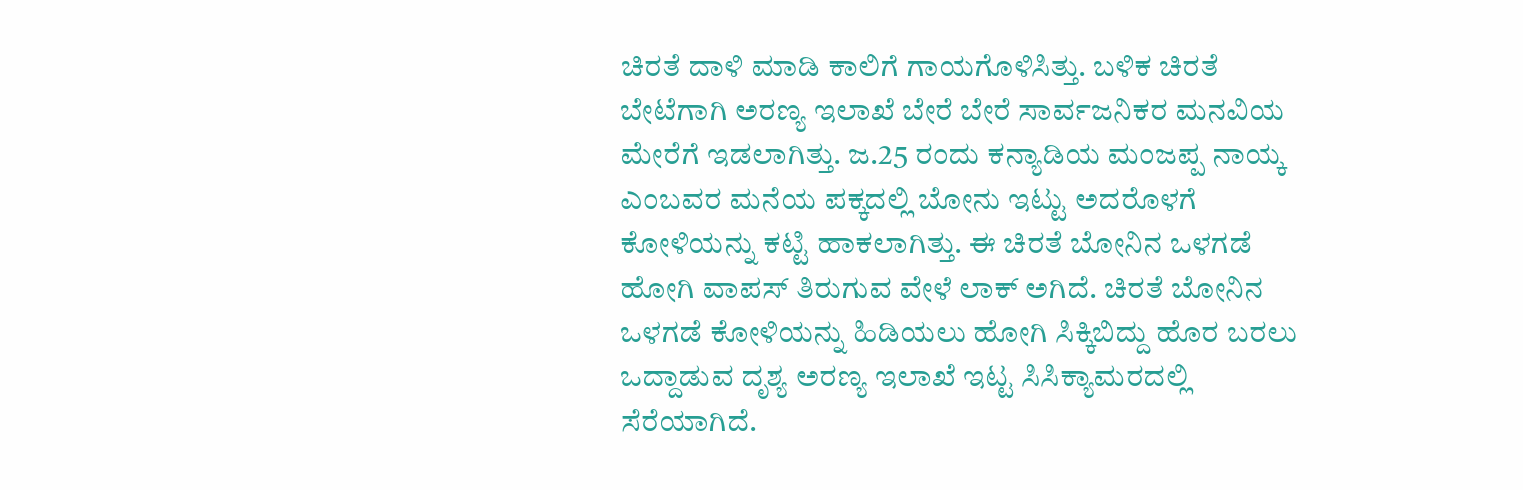ಚಿರತೆ ದಾಳಿ ಮಾಡಿ ಕಾಲಿಗೆ ಗಾಯಗೊಳಿಸಿತ್ತು. ಬಳಿಕ ಚಿರತೆ ಬೇಟೆಗಾಗಿ ಅರಣ್ಯ ಇಲಾಖೆ ಬೇರೆ ಬೇರೆ ಸಾರ್ವಜನಿಕರ ಮನವಿಯ ಮೇರೆಗೆ ಇಡಲಾಗಿತ್ತು. ಜ‌.25 ರಂದು ಕನ್ಯಾಡಿಯ ಮಂಜಪ್ಪ ನಾಯ್ಕ ಎಂಬವರ ಮನೆಯ ಪಕ್ಕದಲ್ಲಿ ಬೋನು ಇಟ್ಟು ಅದರೊಳಗೆ ಕೋಳಿಯನ್ನು ಕಟ್ಟಿ ಹಾಕಲಾಗಿತ್ತು. ಈ ಚಿರತೆ ಬೋನಿನ ಒಳಗಡೆ ಹೋಗಿ ವಾಪಸ್ ತಿರುಗುವ ವೇಳೆ ಲಾಕ್ ಅಗಿದೆ. ಚಿರತೆ ಬೋನಿನ ಒಳಗಡೆ ಕೋಳಿಯನ್ನು ಹಿಡಿಯಲು ಹೋಗಿ ಸಿಕ್ಕಿಬಿದ್ದು ಹೊರ ಬರಲು ಒದ್ದಾಡುವ ದೃಶ್ಯ ಅರಣ್ಯ ಇಲಾಖೆ ಇಟ್ಟ ಸಿಸಿಕ್ಯಾಮರದಲ್ಲಿ ಸೆರೆಯಾಗಿದೆ.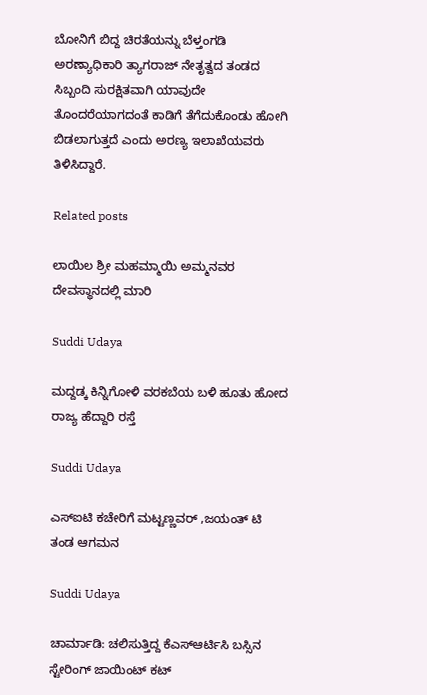ಬೋನಿಗೆ ಬಿದ್ದ ಚಿರತೆಯನ್ನು ಬೆಳ್ತಂಗಡಿ ಅರಣ್ಯಾಧಿಕಾರಿ ತ್ಯಾಗರಾಜ್ ನೇತೃತ್ವದ ತಂಡದ ಸಿಬ್ಬಂದಿ ಸುರಕ್ಷಿತವಾಗಿ ಯಾವುದೇ ತೊಂದರೆಯಾಗದಂತೆ ಕಾಡಿಗೆ ತೆಗೆದುಕೊಂಡು ಹೋಗಿ ಬಿಡಲಾಗುತ್ತದೆ ಎಂದು ಅರಣ್ಯ ಇಲಾಖೆಯವರು ತಿಳಿಸಿದ್ದಾರೆ‌.

Related posts

ಲಾಯಿಲ ಶ್ರೀ ಮಹಮ್ಮಾಯಿ ಅಮ್ಮನವರ ದೇವಸ್ಥಾನದಲ್ಲಿ ಮಾರಿ

Suddi Udaya

ಮದ್ದಡ್ಕ ಕಿನ್ನಿಗೋಳಿ ವರಕಬೆಯ ಬಳಿ ಹೂತು ಹೋದ ರಾಜ್ಯ ಹೆದ್ದಾರಿ ರಸ್ತೆ

Suddi Udaya

ಎಸ್ಐಟಿ ಕಚೇರಿಗೆ ಮಟ್ಟಣ್ಣವರ್ ,ಜಯಂತ್ ಟಿ ತಂಡ ಆಗಮನ

Suddi Udaya

ಚಾರ್ಮಾಡಿ: ಚಲಿಸುತ್ತಿದ್ದ ಕೆಎಸ್ಆರ್ಟಿಸಿ ಬಸ್ಸಿನ ಸ್ಟೇರಿಂಗ್ ಜಾಯಿಂಟ್ ಕಟ್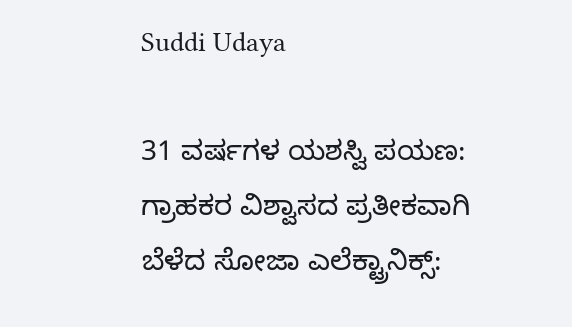Suddi Udaya

31 ವರ್ಷಗಳ ಯಶಸ್ವಿ ಪಯಣ: ಗ್ರಾಹಕರ ವಿಶ್ವಾಸದ ಪ್ರತೀಕವಾಗಿ ಬೆಳೆದ ಸೋಜಾ ಎಲೆಕ್ಟ್ರಾನಿಕ್ಸ್: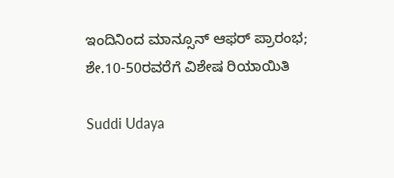ಇಂದಿನಿಂದ ಮಾನ್ಸೂನ್ ಆಫರ್ ಪ್ರಾರಂಭ; ಶೇ.10-50ರವರೆಗೆ ವಿಶೇಷ ರಿಯಾಯಿತಿ

Suddi Udaya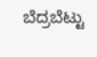ಬೆದ್ರಬೆಟ್ಟು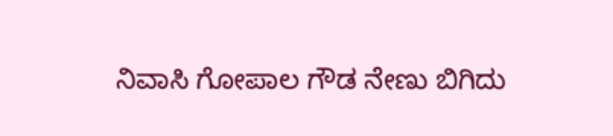ನಿವಾಸಿ ಗೋಪಾಲ ಗೌಡ ನೇಣು ಬಿಗಿದು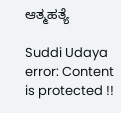ಆತ್ಮಹತ್ಯೆ

Suddi Udaya
error: Content is protected !!